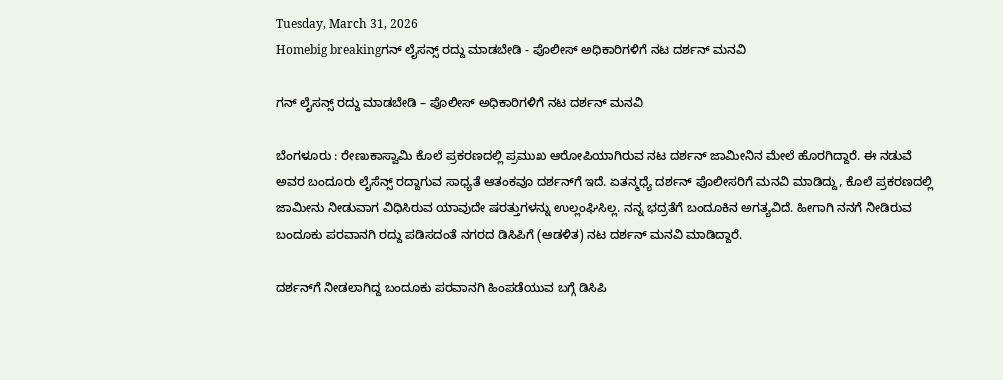Tuesday, March 31, 2026
Homebig breakingಗನ್‌ ಲೈಸನ್ಸ್‌ ರದ್ದು ಮಾಡಬೇಡಿ - ಪೊಲೀಸ್‌ ಅಧಿಕಾರಿಗಳಿಗೆ ನಟ ದರ್ಶನ್‌ ಮನವಿ

ಗನ್‌ ಲೈಸನ್ಸ್‌ ರದ್ದು ಮಾಡಬೇಡಿ – ಪೊಲೀಸ್‌ ಅಧಿಕಾರಿಗಳಿಗೆ ನಟ ದರ್ಶನ್‌ ಮನವಿ

ಬೆಂಗಳೂರು : ರೇಣುಕಾಸ್ವಾಮಿ ಕೊಲೆ ಪ್ರಕರಣದಲ್ಲಿ ಪ್ರಮುಖ ಆರೋಪಿಯಾಗಿರುವ ನಟ ದರ್ಶನ್‌ ಜಾಮೀನಿನ ಮೇಲೆ ಹೊರಗಿದ್ದಾರೆ. ಈ ನಡುವೆ ಅವರ ಬಂದೂರು ಲೈಸೆನ್ಸ್‌ ರದ್ದಾಗುವ ಸಾಧ್ಯತೆ ಆತಂಕವೂ ದರ್ಶನ್‌ಗೆ ಇದೆ. ಏತನ್ಮಧ್ಯೆ ದರ್ಶನ್‌ ಪೊಲೀಸರಿಗೆ ಮನವಿ ಮಾಡಿದ್ದು, ಕೊಲೆ ಪ್ರಕರಣದಲ್ಲಿ ಜಾಮೀನು ನೀಡುವಾಗ ವಿಧಿಸಿರುವ ಯಾವುದೇ ಷರತ್ತುಗಳನ್ನು ಉಲ್ಲಂಘಿಸಿಲ್ಲ. ನನ್ನ ಭದ್ರತೆಗೆ ಬಂದೂಕಿನ ಅಗತ್ಯವಿದೆ. ಹೀಗಾಗಿ ನನಗೆ ನೀಡಿರುವ ಬಂದೂಕು ಪರವಾನಗಿ ರದ್ದು ಪಡಿಸದಂತೆ ನಗರದ ಡಿಸಿಪಿಗೆ (ಆಡಳಿತ) ನಟ ದರ್ಶನ್ ಮನವಿ ಮಾಡಿದ್ದಾರೆ.

ದರ್ಶನ್‌ಗೆ ನೀಡಲಾಗಿದ್ದ ಬಂದೂಕು ಪರವಾನಗಿ ಹಿಂಪಡೆಯುವ ಬಗ್ಗೆ ಡಿಸಿಪಿ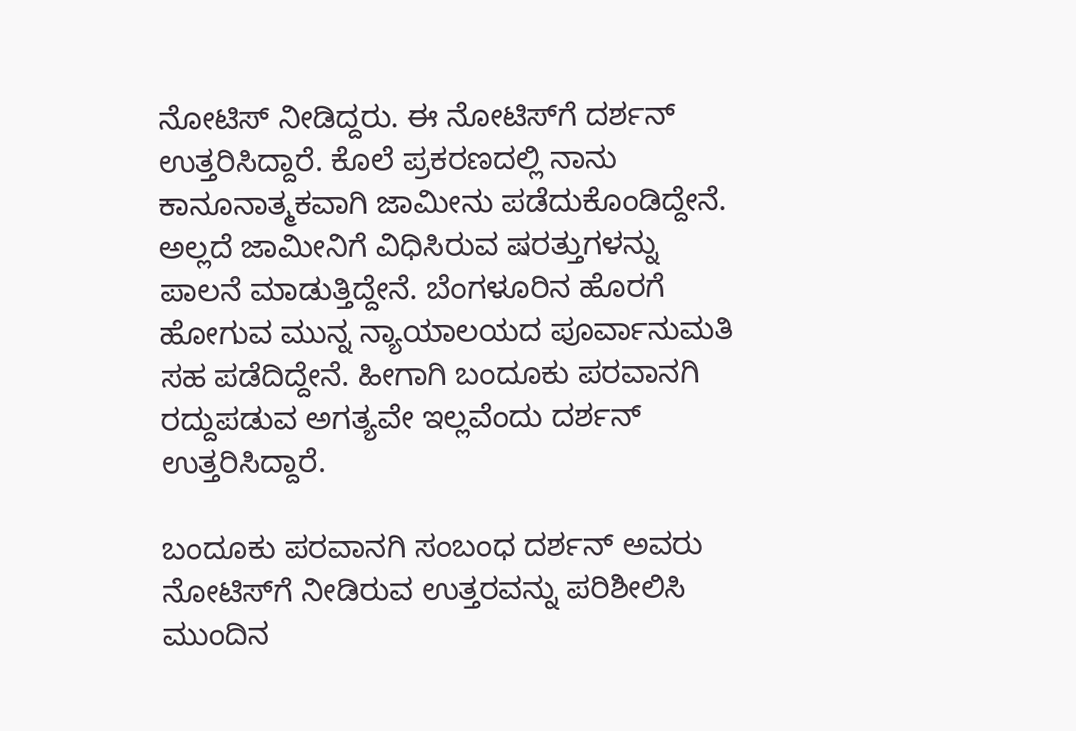ನೋಟಿಸ್ ನೀಡಿದ್ದರು. ಈ ನೋಟಿಸ್‌ಗೆ ದರ್ಶನ್ ಉತ್ತರಿಸಿದ್ದಾರೆ. ಕೊಲೆ ಪ್ರಕರಣದಲ್ಲಿ ನಾನು ಕಾನೂನಾತ್ಮಕವಾಗಿ ಜಾಮೀನು ಪಡೆದುಕೊಂಡಿದ್ದೇನೆ. ಅಲ್ಲದೆ ಜಾಮೀನಿಗೆ ವಿಧಿಸಿರುವ ಷರತ್ತುಗಳನ್ನು ಪಾಲನೆ ಮಾಡುತ್ತಿದ್ದೇನೆ. ಬೆಂಗಳೂರಿನ ಹೊರಗೆ ಹೋಗುವ ಮುನ್ನ ನ್ಯಾಯಾಲಯದ ಪೂರ್ವಾನುಮತಿ ಸಹ ಪಡೆದಿದ್ದೇನೆ. ಹೀಗಾಗಿ ಬಂದೂಕು ಪರವಾನಗಿ ರದ್ದುಪಡುವ ಅಗತ್ಯವೇ ಇಲ್ಲವೆಂದು ದರ್ಶನ್ ಉತ್ತರಿಸಿದ್ದಾರೆ.

ಬಂದೂಕು ಪರವಾನಗಿ ಸಂಬಂಧ ದರ್ಶನ್ ಅವರು ನೋಟಿಸ್‌ಗೆ ನೀಡಿರುವ ಉತ್ತರವನ್ನು ಪರಿಶೀಲಿಸಿ ಮುಂದಿನ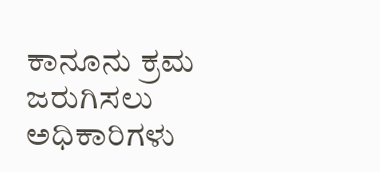ಕಾನೂನು ಕ್ರಮ ಜರುಗಿಸಲು ಅಧಿಕಾರಿಗಳು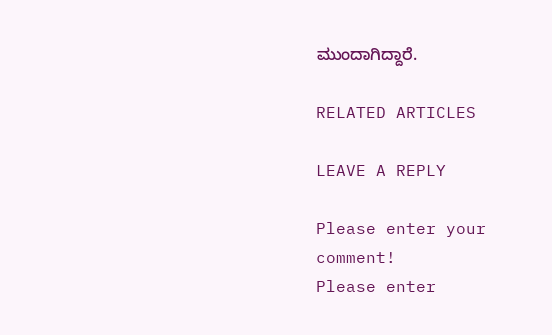ಮುಂದಾಗಿದ್ದಾರೆ.

RELATED ARTICLES

LEAVE A REPLY

Please enter your comment!
Please enter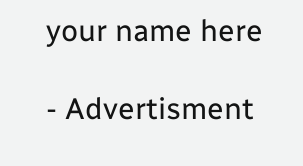your name here

- Advertisment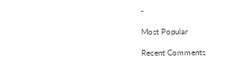-

Most Popular

Recent Comments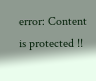error: Content is protected !!